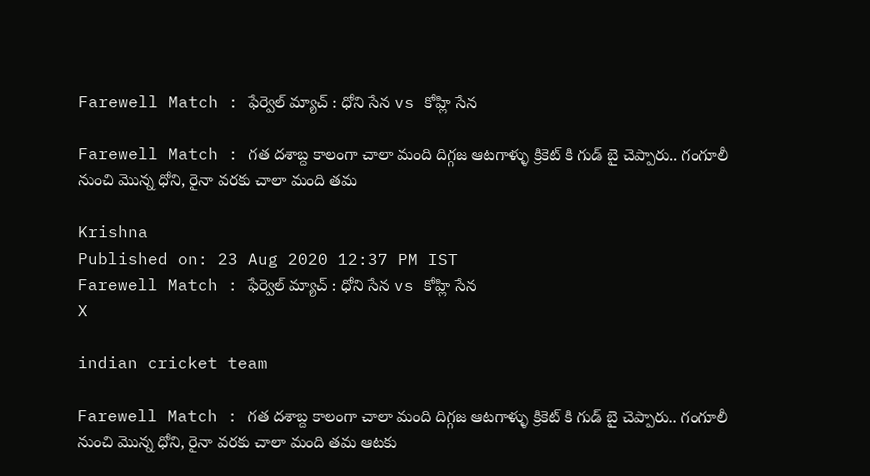Farewell Match : ఫేర్వెల్ మ్యాచ్‌ : ధోని సేన vs కోహ్లి సేన

Farewell Match : గత దశాబ్ద కాలంగా చాలా మంది దిగ్గజ ఆటగాళ్ళు క్రికెట్ కి గుడ్ బై చెప్పారు.. గంగూలీ నుంచి మొన్న ధోని, రైనా వరకు చాలా మంది తమ

Krishna
Published on: 23 Aug 2020 12:37 PM IST
Farewell Match : ఫేర్వెల్ మ్యాచ్‌ : ధోని సేన vs కోహ్లి సేన
X

indian cricket team

Farewell Match : గత దశాబ్ద కాలంగా చాలా మంది దిగ్గజ ఆటగాళ్ళు క్రికెట్ కి గుడ్ బై చెప్పారు.. గంగూలీ నుంచి మొన్న ధోని, రైనా వరకు చాలా మంది తమ ఆటకు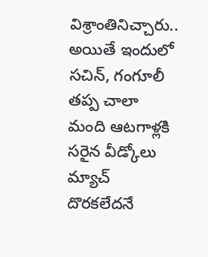విశ్రాంతినిచ్చారు.. అయితే ఇందులో సచిన్, గంగూలీ తప్ప చాలా మంది ఆటగాళ్లకి సరైన వీడ్కోలు‌ మ్యాచ్‌ దొరకలేదనే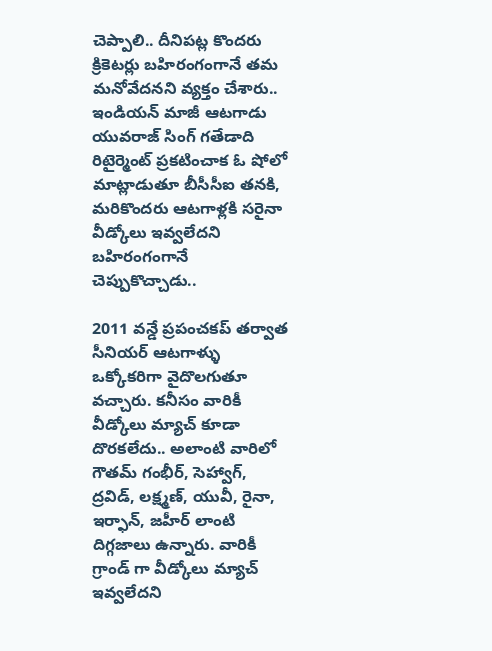చెప్పాలి.. దీనిపట్ల కొందరు క్రికెటర్లు బహిరంగంగానే తమ మనోవేదనని వ్యక్తం చేశారు.. ఇండియన్ మాజీ ఆటగాడు యువరాజ్‌ సింగ్‌ గతేడాది రిటైర్మెంట్‌ ప్రకటించాక ఓ షోలో మాట్లాడుతూ బీసీసీఐ తనకి, మరికొందరు ఆటగాళ్లకి సరైనా వీడ్కోలు ఇవ్వలేదని బహిరంగంగానే చెప్పుకొచ్చాడు..

2011 వన్డే ప్రపంచకప్‌ తర్వాత సీనియర్ ఆటగాళ్ళు ఒక్కోకరిగా వైదొలగుతూ వచ్చారు. కనీసం వారికీ వీడ్కోలు‌ మ్యాచ్‌ కూడా దొరకలేదు.. అలాంటి వారిలో గౌతమ్ గంభీర్‌, సెహ్వాగ్‌, ద్రవిడ్‌, లక్ష్మణ్‌, యువీ, రైనా, ఇర్ఫాన్‌, జహీర్‌ లాంటి దిగ్గజాలు ఉన్నారు. వారికీ గ్రాండ్ గా వీడ్కోలు‌ మ్యాచ్‌ ఇవ్వలేదని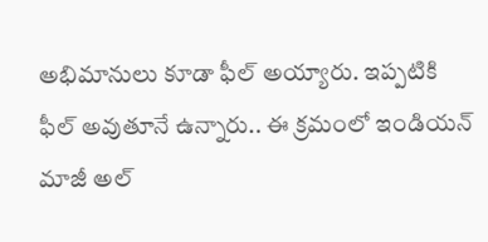అభిమానులు కూడా ఫీల్ అయ్యారు. ఇప్పటికి ఫీల్ అవుతూనే ఉన్నారు.. ఈ క్రమంలో ఇండియన్ మాజీ అల్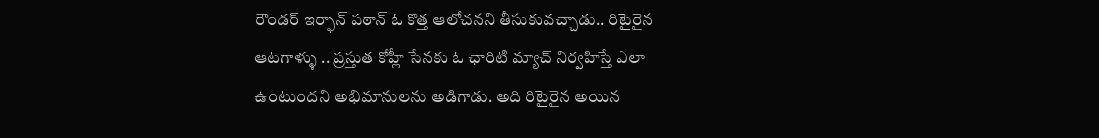రౌండర్ ఇర్ఫాన్ పఠాన్‌ ఓ కొత్త ఆలోచనని తీసుకువచ్చాడు.. రిటైరైన ఆటగాళ్ళు .. ప్రస్తుత కోహ్లీ సేనకు ఓ ఛారిటి మ్యాచ్‌ నిర్వహిస్తే ఎలా ఉంటుందని అభిమానులను అడిగాడు. అది రిటైరైన అయిన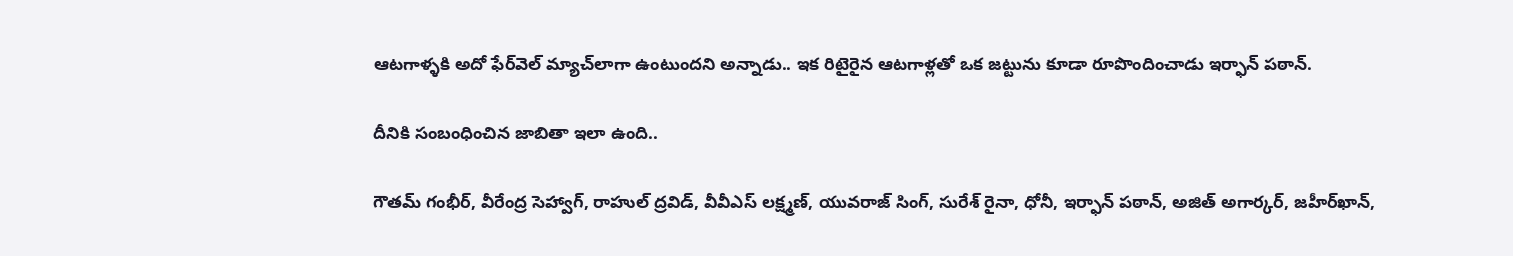ఆటగాళ్ళకి అదో ఫేర్‌వెల్‌ మ్యాచ్‌లాగా ఉంటుందని అన్నాడు.. ఇక రిటైరైన ఆటగాళ్లతో ఒక జట్టును కూడా రూపొందించాడు ఇర్ఫాన్ పఠాన్‌.

దీనికి సంబంధించిన జాబితా ఇలా ఉంది..

గౌతమ్‌ గంభీర్‌, వీరేంద్ర సెహ్వాగ్‌, రాహుల్‌ ద్రవిడ్‌, వీవీఎస్‌ లక్ష్మణ్‌, యువరాజ్‌ సింగ్‌, సురేశ్‌ రైనా, ధోనీ, ఇర్ఫాన్‌ పఠాన్‌, అజిత్‌ అగార్కర్‌, జహీర్‌ఖాన్‌,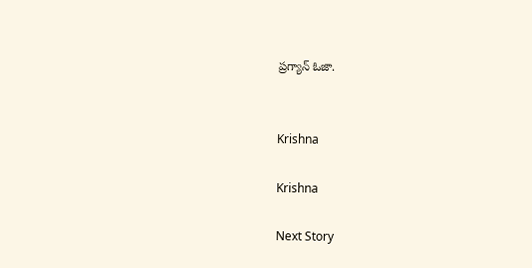ప్రగ్యాన్ ఓజా.


Krishna

Krishna

Next Story